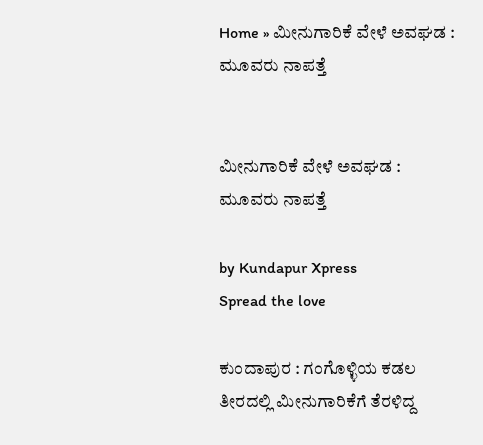Home » ಮೀನುಗಾರಿಕೆ ವೇಳೆ ಅವಘಡ : ಮೂವರು ನಾಪತ್ತೆ


ಮೀನುಗಾರಿಕೆ ವೇಳೆ ಅವಘಡ : ಮೂವರು ನಾಪತ್ತೆ

by Kundapur Xpress
Spread the love

ಕುಂದಾಪುರ : ಗಂಗೊಳ್ಳಿಯ ಕಡಲ ತೀರದಲ್ಲಿ ಮೀನುಗಾರಿಕೆಗೆ ತೆರಳಿದ್ದ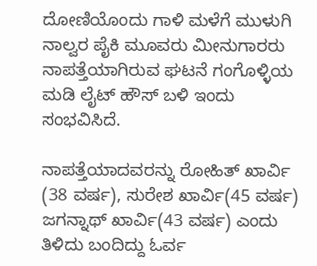ದೋಣಿಯೊಂದು ಗಾಳಿ ಮಳೆಗೆ ಮುಳುಗಿ ನಾಲ್ವರ ಪೈಕಿ ಮೂವರು ಮೀನುಗಾರರು ನಾಪತ್ತೆಯಾಗಿರುವ ಘಟನೆ ಗಂಗೊಳ್ಳಿಯ ಮಡಿ ಲೈಟ್ ಹೌಸ್ ಬಳಿ ಇಂದು ಸಂಭವಿಸಿದೆ.

ನಾಪತ್ತೆಯಾದವರನ್ನು ರೋಹಿತ್ ಖಾರ್ವಿ (38 ವರ್ಷ), ಸುರೇಶ ಖಾರ್ವಿ(45 ವರ್ಷ) ಜಗನ್ನಾಥ್ ಖಾರ್ವಿ(43 ವರ್ಷ) ಎಂದು ತಿಳಿದು ಬಂದಿದ್ದು ಓರ್ವ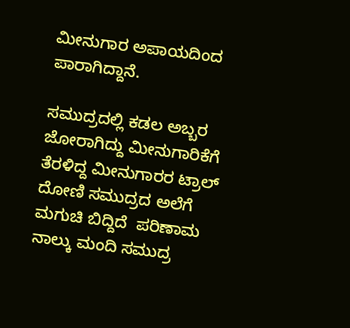ಮೀನುಗಾರ ಅಪಾಯದಿಂದ ಪಾರಾಗಿದ್ದಾನೆ.

ಸಮುದ್ರದಲ್ಲಿ ಕಡಲ ಅಬ್ಬರ ಜೋರಾಗಿದ್ದು ಮೀನುಗಾರಿಕೆಗೆ ತೆರಳಿದ್ದ ಮೀನುಗಾರರ ಟ್ರಾಲ್ ದೋಣಿ ಸಮುದ್ರದ ಅಲೆಗೆ  ಮಗುಚಿ ಬಿದ್ದಿದೆ  ಪರಿಣಾಮ ನಾಲ್ಕು ಮಂದಿ ಸಮುದ್ರ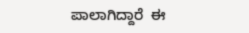ಪಾಲಾಗಿದ್ದಾರೆ  ಈ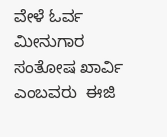ವೇಳೆ ಓರ್ವ ಮೀನುಗಾರ ಸಂತೋಷ ಖಾರ್ವಿ  ಎಂಬವರು  ಈಜಿ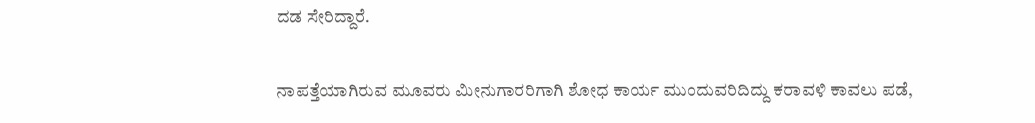ದಡ ಸೇರಿದ್ದಾರೆ.

ನಾಪತ್ತೆಯಾಗಿರುವ ಮೂವರು ಮೀನುಗಾರರಿಗಾಗಿ ಶೋಧ ಕಾರ್ಯ ಮುಂದುವರಿದಿದ್ದು ಕರಾವಳಿ ಕಾವಲು ಪಡೆ,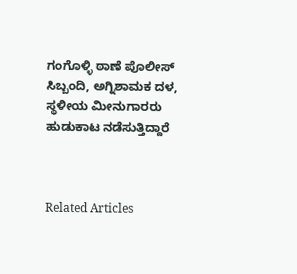ಗಂಗೊಳ್ಳಿ ಠಾಣೆ ಪೊಲೀಸ್ ಸಿಬ್ಬಂದಿ, ಅಗ್ನಿಶಾಮಕ ದಳ, ಸ್ಥಳೀಯ ಮೀನುಗಾರರು ಹುಡುಕಾಟ ನಡೆಸುತ್ತಿದ್ದಾರೆ



Related Articles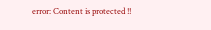error: Content is protected !!